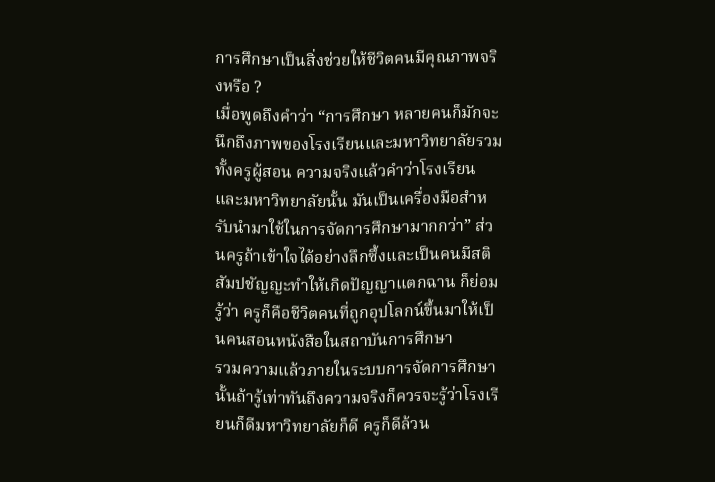การศึกษาเป็นสิ่งช่วยให้ชีวิตคนมีคุณภาพจริงหรือ ?
เมื่อพูดถึงคำว่า “การศึกษา หลายคนก็มักจะนึกถึงภาพของโรงเรียนและมหาวิทยาลัยรวมทั้งครูผู้สอน ความจริงแล้วคำว่าโรงเรียนและมหาวิทยาลัยนั้น มันเป็นเครื่องมือสำหรับนำมาใช้ในการจัดการศึกษามากกว่า” ส่วนครูถ้าเข้าใจได้อย่างลึกซึ้งและเป็นคนมีสติสัมปชัญญะทำให้เกิดปัญญาแตกฉาน ก็ย่อมรู้ว่า ครูก็คือชีวิตคนที่ถูกอุปโลกน์ขึ้นมาให้เป็นคนสอนหนังสือในสถาบันการศึกษา
รวมความแล้วภายในระบบการจัดการศึกษานั้นถ้ารู้เท่าทันถึงความจริงก็ควรจะรู้ว่าโรงเรียนก็ดีมหาวิทยาลัยก็ดี ครูก็ดีล้วน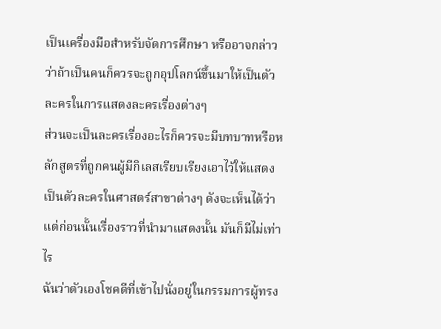เป็นเครื่องมือสำหรับจัดการศึกษา หรืออาจกล่าวว่าถ้าเป็นคนก็ควรจะถูกอุปโลกน์ขึ้นมาให้เป็นตัวละครในการแสดงละครเรื่องต่างๆ
ส่วนจะเป็นละครเรื่องอะไรก็ควรจะมีบทบาทหรือหลักสูตรที่ถูกคนผู้มีกิเลสเรียบเรียงเอาไว้ให้แสดงเป็นตัวละครในศาสตร์สาขาต่างๆ ดังจะเห็นได้ว่าแต่ก่อนนั้นเรื่องราวที่นำมาแสดงนั้น มันก็มีไม่เท่าไร
ฉันว่าตัวเองโชคดีที่เข้าไปนั่งอยู่ในกรรมการผู้ทรง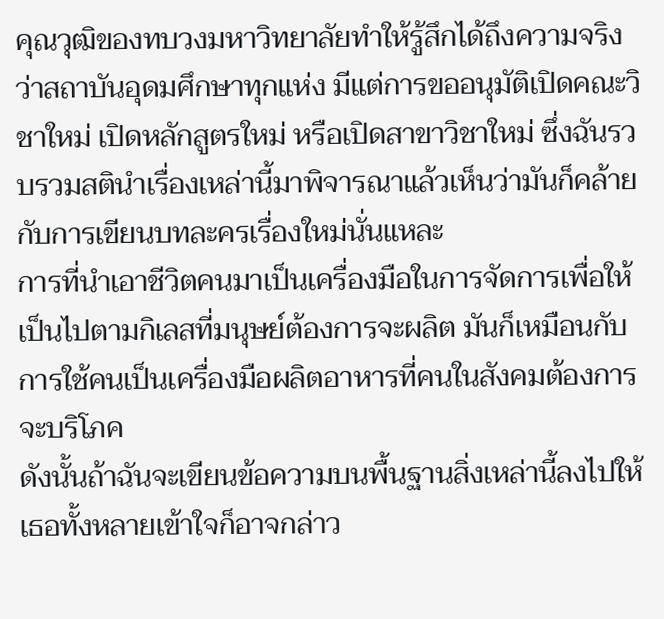คุณวุฒิของทบวงมหาวิทยาลัยทำให้รู้สึกได้ถึงความจริงว่าสถาบันอุดมศึกษาทุกแห่ง มีแต่การขออนุมัติเปิดคณะวิชาใหม่ เปิดหลักสูตรใหม่ หรือเปิดสาขาวิชาใหม่ ซึ่งฉันรวบรวมสตินำเรื่องเหล่านี้มาพิจารณาแล้วเห็นว่ามันก็คล้ายกับการเขียนบทละครเรื่องใหม่นั่นแหละ
การที่นำเอาชีวิตคนมาเป็นเครื่องมือในการจัดการเพื่อให้เป็นไปตามกิเลสที่มนุษย์ต้องการจะผลิต มันก็เหมือนกับการใช้คนเป็นเครื่องมือผลิตอาหารที่คนในสังคมต้องการจะบริโภค
ดังนั้นถ้าฉันจะเขียนข้อความบนพื้นฐานสิ่งเหล่านี้ลงไปให้เธอทั้งหลายเข้าใจก็อาจกล่าว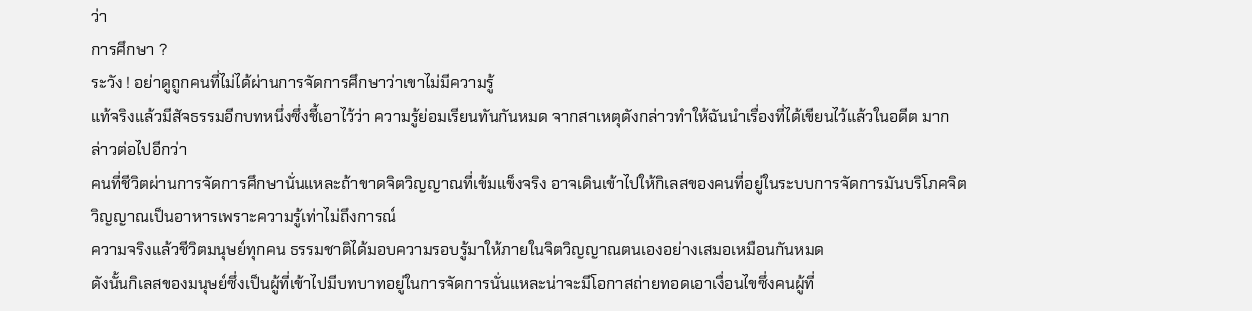ว่า
การศึกษา ?
ระวัง ! อย่าดูถูกคนที่ไม่ได้ผ่านการจัดการศึกษาว่าเขาไม่มีความรู้
แท้จริงแล้วมีสัจธรรมอีกบทหนึ่งซึ่งชี้เอาไว้ว่า ความรู้ย่อมเรียนทันกันหมด จากสาเหตุดังกล่าวทำให้ฉันนำเรื่องที่ได้เขียนไว้แล้วในอดีต มากล่าวต่อไปอีกว่า
คนที่ชีวิตผ่านการจัดการศึกษานั่นแหละถ้าขาดจิตวิญญาณที่เข้มแข็งจริง อาจเดินเข้าไปให้กิเลสของคนที่อยู่ในระบบการจัดการมันบริโภคจิตวิญญาณเป็นอาหารเพราะความรู้เท่าไม่ถึงการณ์
ความจริงแล้วชีวิตมนุษย์ทุกคน ธรรมชาติได้มอบความรอบรู้มาให้ภายในจิตวิญญาณตนเองอย่างเสมอเหมือนกันหมด
ดังนั้นกิเลสของมนุษย์ซึ่งเป็นผู้ที่เข้าไปมีบทบาทอยู่ในการจัดการนั่นแหละน่าจะมีโอกาสถ่ายทอดเอาเงื่อนไขซึ่งคนผู้ที่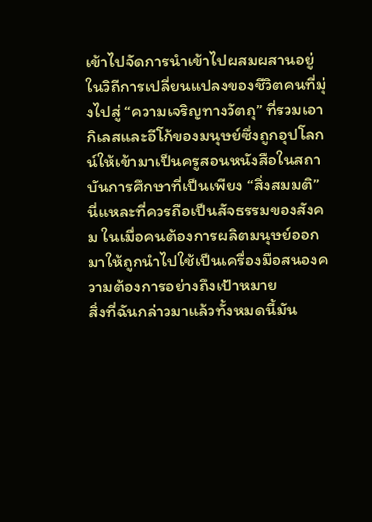เข้าไปจัดการนำเข้าไปผสมผสานอยู่ในวิถีการเปลี่ยนแปลงของชีวิตคนที่มุ่งไปสู่ “ความเจริญทางวัตถุ” ที่รวมเอากิเลสและอีโก้ของมนุษย์ซึ่งถูกอุปโลกน์ให้เข้ามาเป็นครูสอนหนังสือในสถาบันการศึกษาที่เป็นเพียง “สิ่งสมมติ”
นี่แหละที่ควรถือเป็นสัจธรรมของสังคม ในเมื่อคนต้องการผลิตมนุษย์ออกมาให้ถูกนำไปใช้เป็นเครื่องมือสนองความต้องการอย่างถึงเป้าหมาย
สิ่งที่ฉันกล่าวมาแล้วทั้งหมดนี้มัน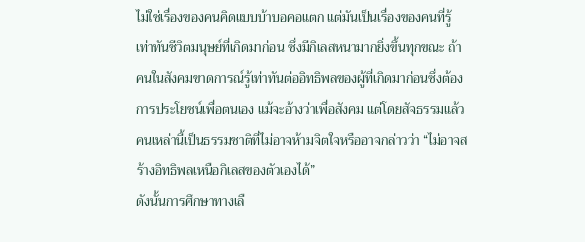ไม่ใช่เรื่องของคนคิดแบบบ้าบอคอแตก แต่มันเป็นเรื่องของคนที่รู้เท่าทันชีวิตมนุษย์ที่เกิดมาก่อน ซึ่งมีกิเลสหนามากยิ่งขึ้นทุกขณะ ถ้าคนในสังคมขาดการณ์รู้เท่าทันต่ออิทธิพลของผู้ที่เกิดมาก่อนซึ่งต้องการประโยชน์เพื่อตนเอง แม้จะอ้างว่าเพื่อสังคม แต่โดยสัจธรรมแล้วคนเหล่านี้เป็นธรรมชาติที่ไม่อาจห้ามจิตใจหรืออาจกล่าวว่า “ไม่อาจสร้างอิทธิพลเหนือกิเลสของตัวเองได้”
ดังนั้นการศึกษาทางเลื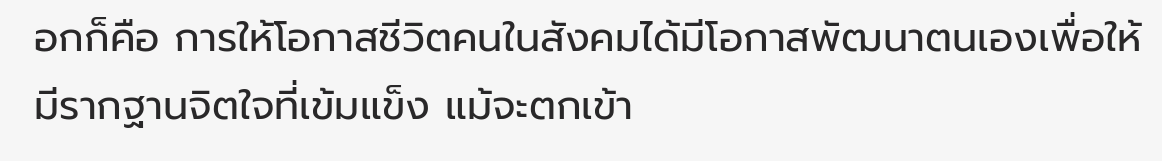อกก็คือ การให้โอกาสชีวิตคนในสังคมได้มีโอกาสพัฒนาตนเองเพื่อให้มีรากฐานจิตใจที่เข้มแข็ง แม้จะตกเข้า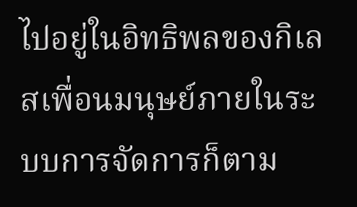ไปอยู่ในอิทธิพลของกิเลสเพื่อนมนุษย์ภายในระบบการจัดการก็ตาม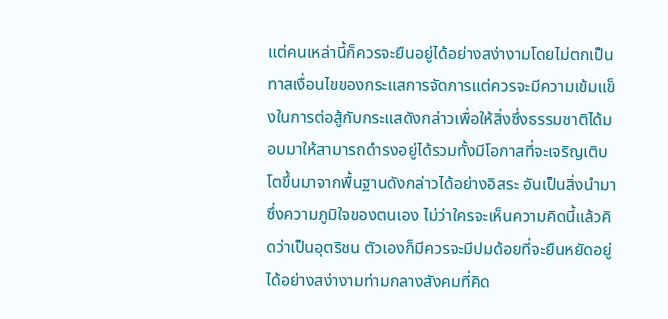แต่คนเหล่านี้ก็ควรจะยืนอยู่ได้อย่างสง่างามโดยไม่ตกเป็นทาสเงื่อนไขของกระแสการจัดการแต่ควรจะมีความเข้มแข็งในการต่อสู้กับกระแสดังกล่าวเพื่อให้สิ่งซึ่งธรรมชาติได้มอบมาให้สามารถดำรงอยู่ได้รวมทั้งมีโอกาสที่จะเจริญเติบโตขึ้นมาจากพื้นฐานดังกล่าวได้อย่างอิสระ อันเป็นสิ่งนำมาซึ่งความภูมิใจของตนเอง ไม่ว่าใครจะเห็นความคิดนี้แล้วคิดว่าเป็นอุตริชน ตัวเองก็มีควรจะมีปมด้อยที่จะยืนหยัดอยู่ได้อย่างสง่างามท่ามกลางสังคมที่คิด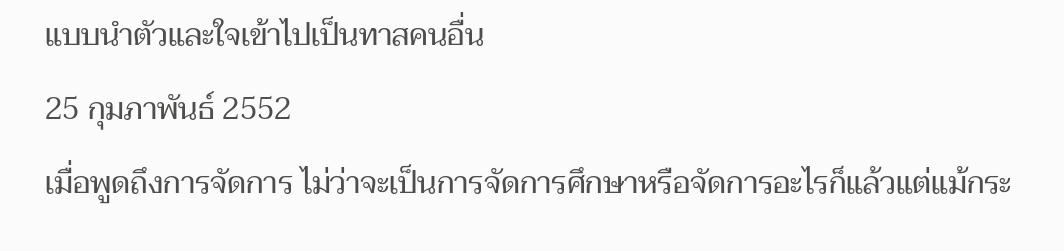แบบนำตัวและใจเข้าไปเป็นทาสคนอื่น
25 กุมภาพันธ์ 2552
เมื่อพูดถึงการจัดการ ไม่ว่าจะเป็นการจัดการศึกษาหรือจัดการอะไรก็แล้วแต่แม้กระ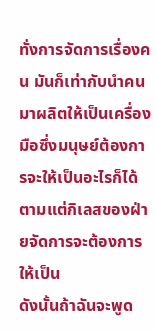ทั่งการจัดการเรื่องคน มันก็เท่ากับนำคนมาผลิตให้เป็นเครื่องมือซึ่งมนุษย์ต้องการจะให้เป็นอะไรก็ได้ตามแต่กิเลสของฝ่ายจัดการจะต้องการให้เป็น
ดังนั้นถ้าฉันจะพูด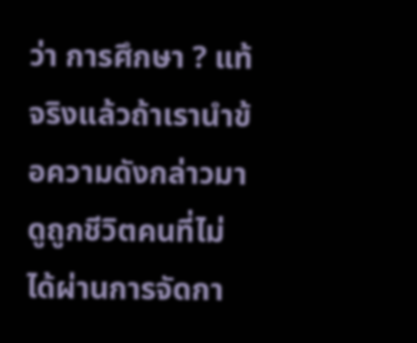ว่า การศึกษา ? แท้จริงแล้วถ้าเรานำข้อความดังกล่าวมาดูถูกชีวิตคนที่ไม่ได้ผ่านการจัดกา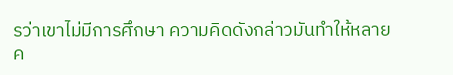รว่าเขาไม่มีการศึกษา ความคิดดังกล่าวมันทำให้หลายค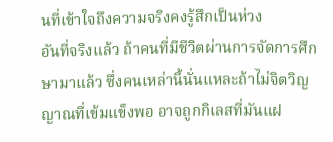นที่เข้าใจถึงความจริงคงรู้สึกเป็นห่วง
อันที่จริงแล้ว ถ้าคนที่มีชีวิตผ่านการจัดการศึกษามาแล้ว ซึ่งคนเหล่านี้นั่นแหละถ้าไม่จิตวิญญาณที่เข้มแข็งพอ อาจถูกกิเลสที่มันแฝ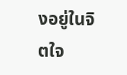งอยู่ในจิตใจ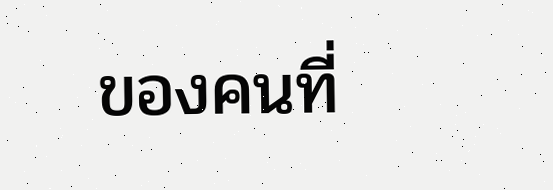ของคนที่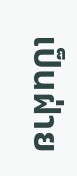เป็นฝ่าย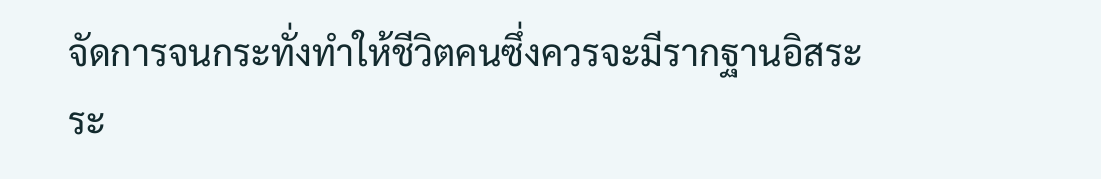จัดการจนกระทั่งทำให้ชีวิตคนซึ่งควรจะมีรากฐานอิสระ
ระ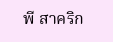พี สาคริก